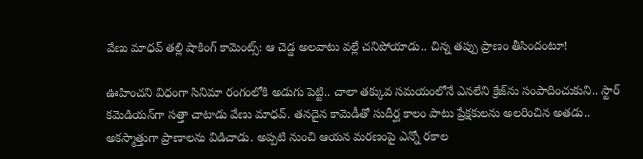వేణు మాధవ్ తల్లి షాకింగ్ కామెంట్స్: ఆ చెడ్డ అలవాటు వల్లే చనిపోయాడు.. చిన్న తప్పు ప్రాణం తీసిందంటూ!

ఊహించని విధంగా సినిమా రంగంలోకి అడుగు పెట్టి.. చాలా తక్కువ సమయంలోనే ఎనలేని క్రేజ్‌ను సంపాదించుకుని.. స్టార్ కమెడియన్‌గా సత్తా చాటాడు వేణు మాధవ్. తనదైన కామెడీతో సుదీర్ఘ కాలం పాటు ప్రేక్షకులను అలరించిన అతడు.. అకస్మాత్తుగా ప్రాణాలను విడిచాడు. అప్పటి నుంచి ఆయన మరణంపై ఎన్నో రకాల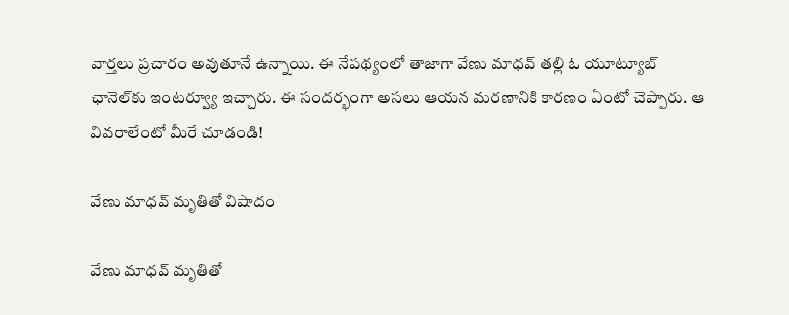వార్తలు ప్రచారం అవుతూనే ఉన్నాయి. ఈ నేపథ్యంలో తాజాగా వేణు మాధవ్ తల్లి ఓ యూట్యూబ్ ఛానెల్‌కు ఇంటర్వ్యూ ఇచ్చారు. ఈ సందర్భంగా అసలు ఆయన మరణానికి కారణం ఏంటో చెప్పారు. ఆ వివరాలేంటో మీరే చూడండి!

వేణు మాధవ్ మృతితో విషాదం

వేణు మాధవ్ మృతితో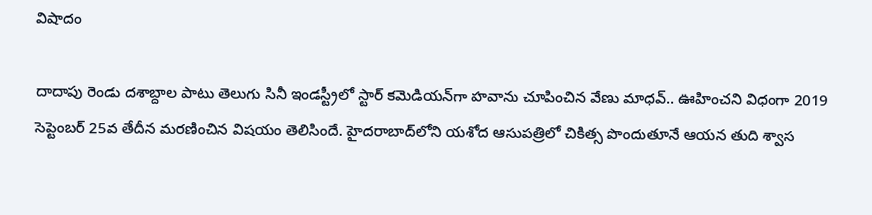విషాదం

దాదాపు రెండు దశాబ్దాల పాటు తెలుగు సినీ ఇండస్ట్రీలో స్టార్ కమెడియన్‌గా హవాను చూపించిన వేణు మాధవ్.. ఊహించని విధంగా 2019 సెప్టెంబర్ 25వ తేదీన మరణించిన విషయం తెలిసిందే. హైదరాబాద్‌లోని యశోద ఆసుపత్రిలో చికిత్స పొందుతూనే ఆయన తుది శ్వాస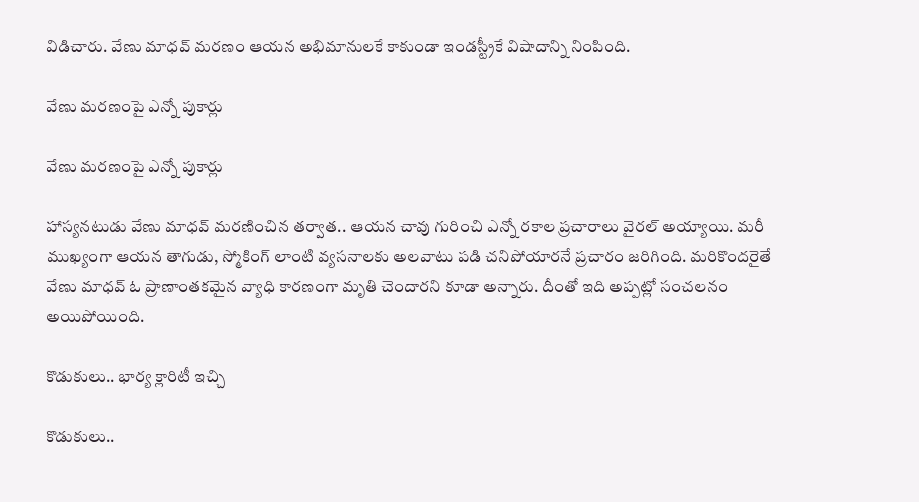విడిచారు. వేణు మాధవ్ మరణం ఆయన అభిమానులకే కాకుండా ఇండస్ట్రీకే విషాదాన్ని నింపింది.

వేణు మరణంపై ఎన్నో పుకార్లు

వేణు మరణంపై ఎన్నో పుకార్లు

హాస్యనటుడు వేణు మాధవ్ మరణించిన తర్వాత.. ఆయన చావు గురించి ఎన్నో రకాల ప్రచారాలు వైరల్ అయ్యాయి. మరీ ముఖ్యంగా ఆయన తాగుడు, స్మోకింగ్ లాంటి వ్యసనాలకు అలవాటు పడి చనిపోయారనే ప్రచారం జరిగింది. మరికొందరైతే వేణు మాధవ్ ఓ ప్రాణాంతకమైన వ్యాధి కారణంగా మృతి చెందారని కూడా అన్నారు. దీంతో ఇది అప్పట్లో సంచలనం అయిపోయింది.

కొడుకులు.. భార్య క్లారిటీ ఇచ్చి

కొడుకులు..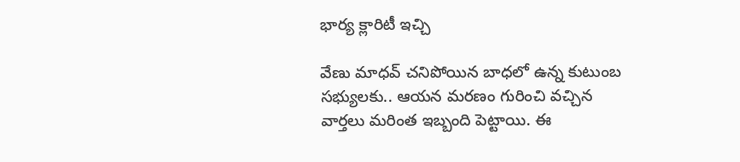భార్య క్లారిటీ ఇచ్చి

వేణు మాధవ్ చనిపోయిన బాధలో ఉన్న కుటుంబ సభ్యులకు.. ఆయన మరణం గురించి వచ్చిన వార్తలు మరింత ఇబ్బంది పెట్టాయి. ఈ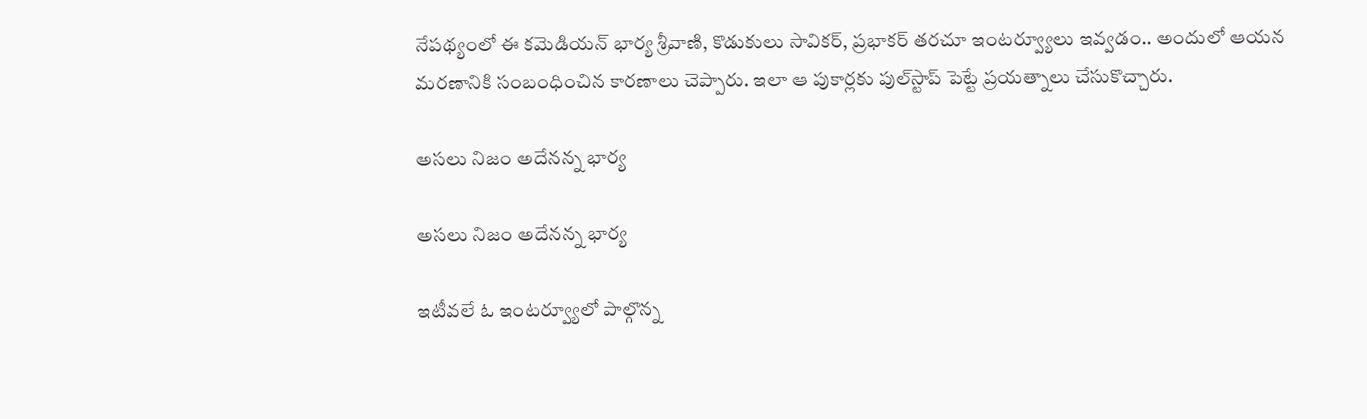నేపథ్యంలో ఈ కమెడియన్ భార్య శ్రీవాణి, కొడుకులు సావికర్, ప్రభాకర్ తరచూ ఇంటర్వ్యూలు ఇవ్వడం.. అందులో ఆయన మరణానికి సంబంధించిన కారణాలు చెప్పారు. ఇలా ఆ పుకార్లకు పుల్‌స్టాప్ పెట్టే ప్రయత్నాలు చేసుకొచ్చారు.

అసలు నిజం అదేనన్న భార్య

అసలు నిజం అదేనన్న భార్య

ఇటీవలే ఓ ఇంటర్వ్యూలో పాల్గొన్న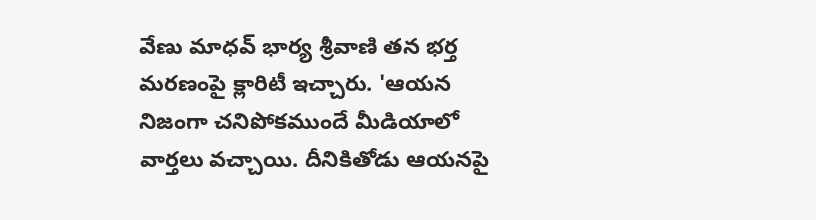వేణు మాధవ్ భార్య శ్రీవాణి తన భర్త మరణంపై క్లారిటీ ఇచ్చారు. 'ఆయన నిజంగా చనిపోకముందే మీడియాలో వార్తలు వచ్చాయి. దీనికితోడు ఆయనపై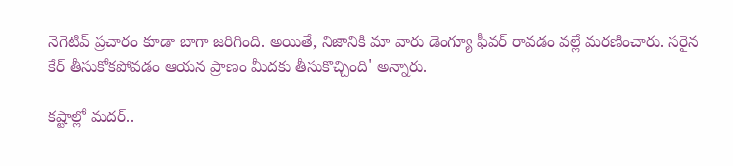నెగెటివ్ ప్రచారం కూడా బాగా జరిగింది. అయితే, నిజానికి మా వారు డెంగ్యూ ఫీవర్ రావడం వల్లే మరణించారు. సరైన కేర్ తీసుకోకపోవడం ఆయన ప్రాణం మీదకు తీసుకొచ్చింది' అన్నారు.

కష్టాల్లో మదర్..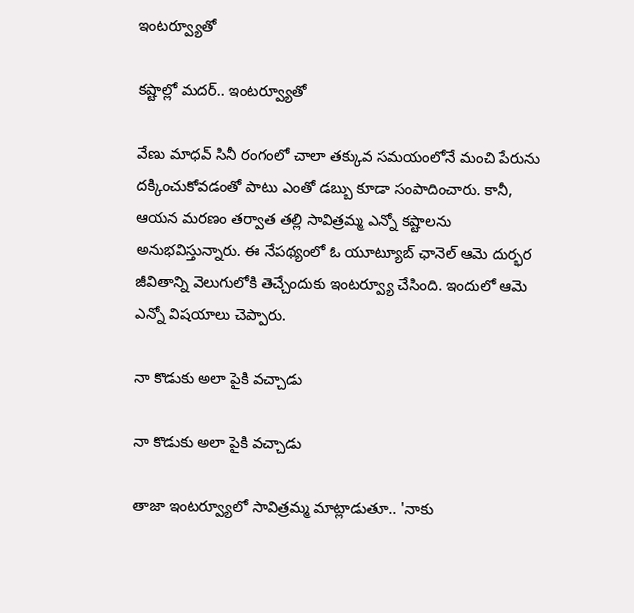ఇంటర్వ్యూతో

కష్టాల్లో మదర్.. ఇంటర్వ్యూతో

వేణు మాధవ్ సినీ రంగంలో చాలా తక్కువ సమయంలోనే మంచి పేరును దక్కించుకోవడంతో పాటు ఎంతో డబ్బు కూడా సంపాదించారు. కానీ, ఆయన మరణం తర్వాత తల్లి సావిత్రమ్మ ఎన్నో కష్టాలను అనుభవిస్తున్నారు. ఈ నేపథ్యంలో ఓ యూట్యూబ్ ఛానెల్ ఆమె దుర్భర జీవితాన్ని వెలుగులోకి తెచ్చేందుకు ఇంటర్వ్యూ చేసింది. ఇందులో ఆమె ఎన్నో విషయాలు చెప్పారు.

నా కొడుకు అలా పైకి వచ్చాడు

నా కొడుకు అలా పైకి వచ్చాడు

తాజా ఇంటర్వ్యూలో సావిత్రమ్మ మాట్లాడుతూ.. 'నాకు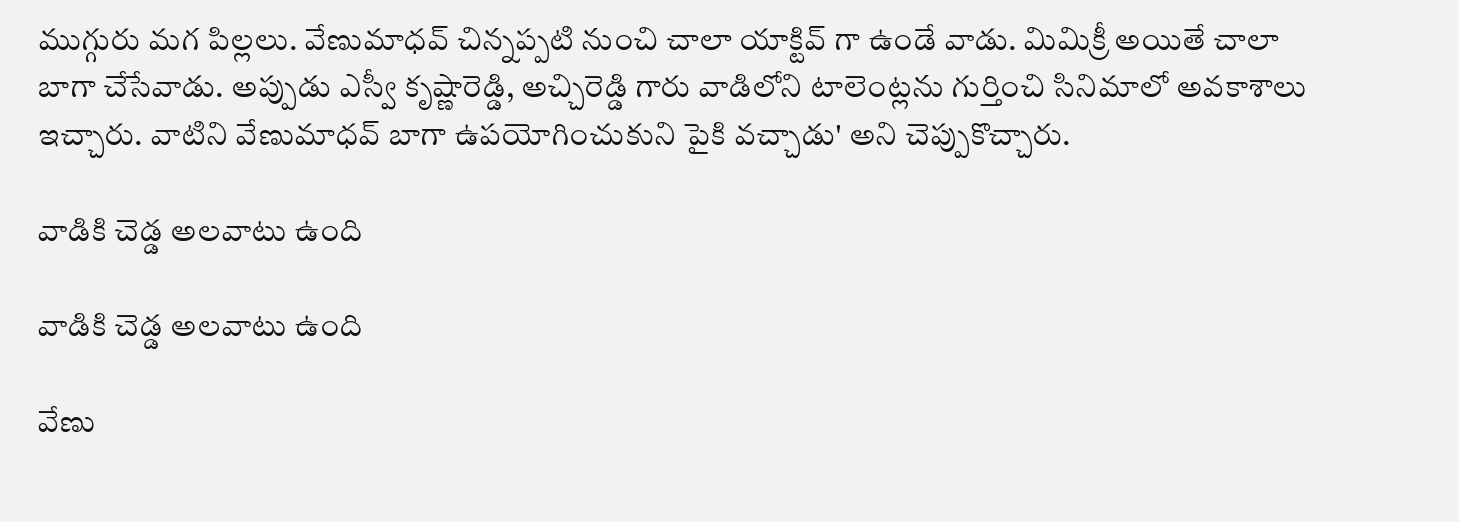ముగ్గురు మగ పిల్లలు. వేణుమాధవ్ చిన్నప్పటి నుంచి చాలా యాక్టివ్ గా ఉండే వాడు. మిమిక్రీ అయితే చాలా బాగా చేసేవాడు. అప్పుడు ఎస్వీ కృష్ణారెడ్డి, అచ్చిరెడ్డి గారు వాడిలోని టాలెంట్లను గుర్తించి సినిమాలో అవకాశాలు ఇచ్చారు. వాటిని వేణుమాధవ్ బాగా ఉపయోగించుకుని పైకి వచ్చాడు' అని చెప్పుకొచ్చారు.

వాడికి చెడ్డ అలవాటు ఉంది

వాడికి చెడ్డ అలవాటు ఉంది

వేణు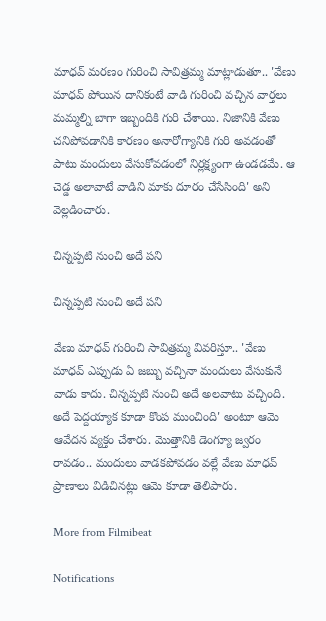మాధవ్ మరణం గురించి సావిత్రమ్మ మాట్లాడుతూ.. 'వేణు మాధవ్ పోయిన దానికంటే వాడి గురించి వచ్చిన వార్తలు మమ్మల్ని బాగా ఇబ్బందికి గురి చేశాయి. నిజానికి వేణు చనిపోవడానికి కారణం అనారోగ్యానికి గురి అవడంతో పాటు మందులు వేసుకోవడంలో నిర్లక్ష్యంగా ఉండడమే. ఆ చెడ్డ అలావాటే వాడిని మాకు దూరం చేసేసింది' అని వెల్లడించారు.

చిన్నప్పటి నుంచి అదే పని

చిన్నప్పటి నుంచి అదే పని

వేణు మాధవ్ గురించి సావిత్రమ్మ వివరిస్తూ.. 'వేణు మాధవ్ ఎప్పుడు ఏ జబ్బు వచ్చినా మందులు వేసుకునే వాడు కాదు. చిన్నప్పటి నుంచి అదే అలవాటు వచ్చింది. అదే పెద్దయ్యాక కూడా కొంప ముంచింది' అంటూ ఆమె ఆవేదన వ్యక్తం చేశారు. మొత్తానికి డెంగ్యూ జ్వరం రావడం.. మందులు వాడకపోవడం వల్లే వేణు మాధవ్ ప్రాణాలు విడిచినట్లు ఆమె కూడా తెలిపారు.

More from Filmibeat

Notifications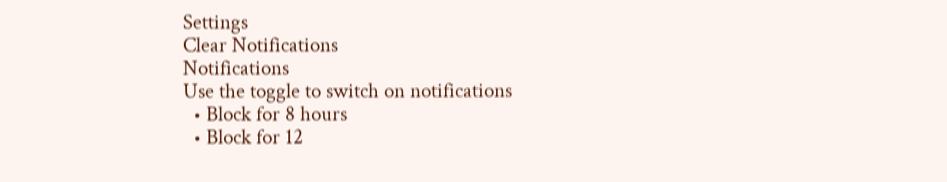Settings
Clear Notifications
Notifications
Use the toggle to switch on notifications
  • Block for 8 hours
  • Block for 12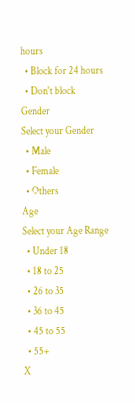hours
  • Block for 24 hours
  • Don't block
Gender
Select your Gender
  • Male
  • Female
  • Others
Age
Select your Age Range
  • Under 18
  • 18 to 25
  • 26 to 35
  • 36 to 45
  • 45 to 55
  • 55+
X